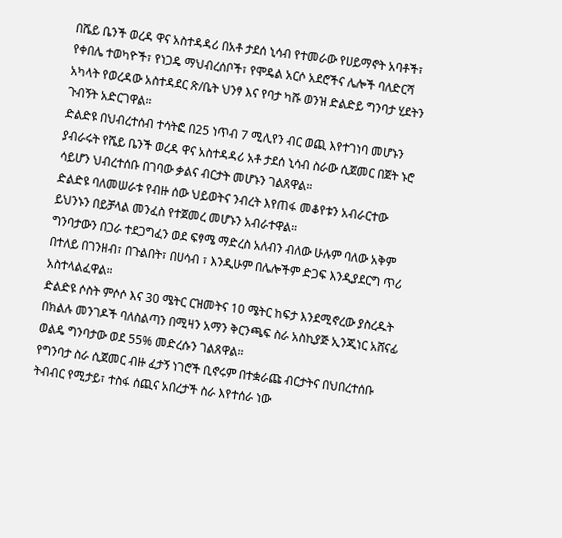በሼይ ቤንች ወረዳ ዋና አስተዳዳሪ በአቶ ታደሰ ኒሳብ የተመራው የሀይማኖት አባቶች፣ የቀበሌ ተወካዮች፣ የነጋዴ ማህብረሰቦች፣ የሞዴል አርሶ አደሮችና ሌሎች ባለድርሻ አካላት የወረዳው አስተዳደር ጽ/ቤት ህንፃ እና የባታ ካሹ ወንዝ ድልድይ ግንባታ ሂደትን ጉብኝት አድርገዋል።
ድልድዩ በህብረተሰብ ተሳትፎ በ25 ነጥብ 7 ሚሊየን ብር ወጪ እየተገነባ መሆኑን ያብራሩት የሼይ ቤንች ወረዳ ዋና አስተዳዳሪ አቶ ታደሰ ኒሳብ ስራው ሲጀመር በጀት ኑሮ ሳይሆን ህብረተሰቡ በገባው ቃልና ብርታት መሆኑን ገልጸዋል።
ድልድዩ ባለመሠራቱ የብዙ ሰው ህይወትና ንብረት እየጠፋ መቆየቱን አብራርተው ይህንኑን በይቻላል መንፈስ የተጀመረ መሆኑን አብራተዋል።
ግንባታውን በጋራ ተደጋግፈን ወደ ፍፃሜ ማድረስ አለብን ብለው ሁሉም ባለው አቅም በተለይ በገንዘብ፣ በጉልበት፣ በሀሳብ ፣ እንዲሁም በሌሎችም ድጋፍ እንዲያደርግ ጥሪ አስተላልፈዋል።
ድልድዩ ሶስት ምሶሶ እና 30 ሜትር ርዝመትና 10 ሜትር ከፍታ እንደሚኖረው ያስረዱት በክልሉ መንገዶች ባለስልጣን በሚዛን አማን ቅርንጫፍ ስራ አስኪያጅ ኢንጂነር አሸናፊ ወልዴ ግንባታው ወደ 55% መድረሱን ገልጸዋል።
የግንባታ ስራ ሲጀመር ብዙ ፈታኝ ነገሮች ቢኖሩም በተቋራጩ ብርታትና በህበረተሰቡ ትብብር የሚታይ፣ ተስፋ ሰጪና አበረታች ስራ እየተሰራ ነው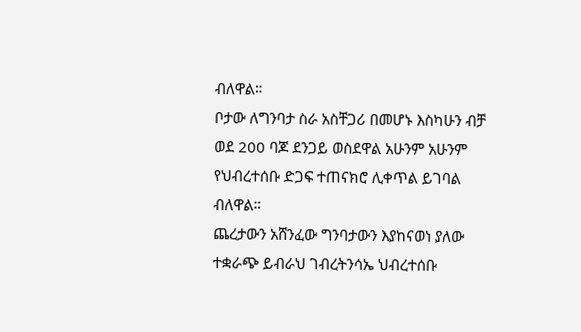ብለዋል።
ቦታው ለግንባታ ስራ አስቸጋሪ በመሆኑ እስካሁን ብቻ ወደ 200 ባጆ ደንጋይ ወስደዋል አሁንም አሁንም የህብረተሰቡ ድጋፍ ተጠናክሮ ሊቀጥል ይገባል ብለዋል።
ጨረታውን አሸንፈው ግንባታውን እያከናወነ ያለው ተቋራጭ ይብራህ ገብረትንሳኤ ህብረተሰቡ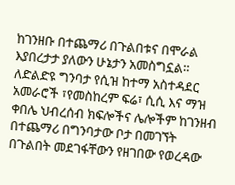ከገንዘቡ በተጨማሪ በጉልበቱና በሞራል እያበረታታ ያለውን ሁኔታን አመስግኗል።
ለድልድዩ ግንባታ የሲዝ ከተማ አስተዳደር አመራሮች ፣የመስከረም ፍሬ፣ ሲሲ እና ማዝ ቀበሌ ህብረሰብ ክፍሎችና ሌሎችም ከገንዘብ በተጨማሪ በግንባታው ቦታ በመገኘት በጉልበት መደገፋቸውን የዘገበው የወረዳው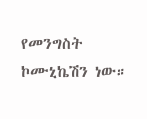የመንግስት ኮሙኒኬሽን ነው።